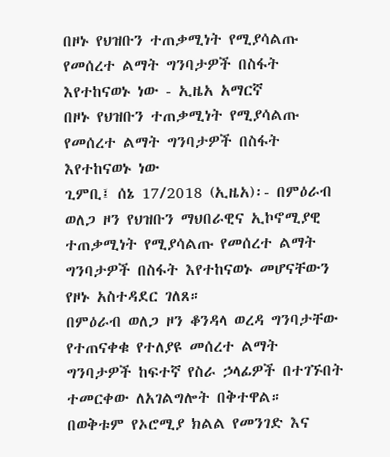በዞኑ የህዝቡን ተጠቃሚነት የሚያሳልጡ የመሰረተ ልማት ግንባታዎች በስፋት እየተከናወኑ ነው - ኢዜአ አማርኛ
በዞኑ የህዝቡን ተጠቃሚነት የሚያሳልጡ የመሰረተ ልማት ግንባታዎች በስፋት እየተከናወኑ ነው
ጊምቢ፤ ሰኔ 17/2018 (ኢዜአ)፡- በምዕራብ ወለጋ ዞን የህዝቡን ማህበራዊና ኢኮኖሚያዊ ተጠቃሚነት የሚያሳልጡ የመሰረተ ልማት ግንባታዎች በስፋት እየተከናወኑ መሆናቸውን የዞኑ አስተዳደር ገለጸ።
በምዕራብ ወለጋ ዞን ቆንዳላ ወረዳ ግንባታቸው የተጠናቀቁ የተለያዩ መሰረተ ልማት ግንባታዎች ከፍተኛ የስራ ኃላፊዎች በተገኙበት ተመርቀው ለአገልግሎት በቅተዋል።
በወቅቱም የኦሮሚያ ክልል የመንገድ እና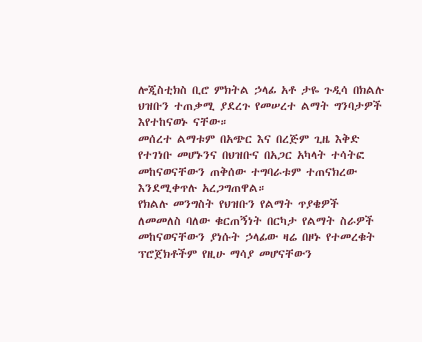ሎጂስቲክስ ቢሮ ምክትል ኃላፊ አቶ ታዬ ጉዲሳ በክልሉ ህዝቡን ተጠቃሚ ያደረጉ የመሠረተ ልማት ግንባታዎች እየተከናወኑ ናቸው።
መሰረተ ልማቱም በአጭር እና በረጅም ጊዜ እቅድ የተገነቡ መሆኑንና በህዝቡና በአጋር አካላት ተሳትፎ መከናወናቸውን ጠቅሰው ተግባራቱም ተጠናክረው እንደሚቀጥሉ አረጋግጠዋል።
የክልሉ መንግስት የህዝቡን የልማት ጥያቄዎች ለመመለስ ባለው ቁርጠኝነት በርካታ የልማት ስራዎች መከናወናቸውን ያነሱት ኃላፊው ዛሬ በዞኑ የተመረቁት ፕሮጀክቶችም የዚሁ ማሳያ መሆናቸውን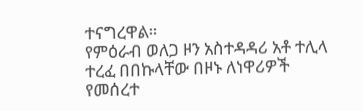ተናግረዋል።
የምዕራብ ወለጋ ዞን አስተዳዳሪ አቶ ተሊላ ተረፈ በበኩላቸው በዞኑ ለነዋሪዎች የመሰረተ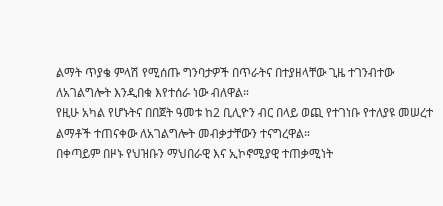ልማት ጥያቄ ምላሽ የሚሰጡ ግንባታዎች በጥራትና በተያዘላቸው ጊዜ ተገንብተው ለአገልግሎት እንዲበቁ እየተሰራ ነው ብለዋል።
የዚሁ አካል የሆኑትና በበጀት ዓመቱ ከ2 ቢሊዮን ብር በላይ ወጪ የተገነቡ የተለያዩ መሠረተ ልማቶች ተጠናቀው ለአገልግሎት መብቃታቸውን ተናግረዋል።
በቀጣይም በዞኑ የህዝቡን ማህበራዊ እና ኢኮኖሚያዊ ተጠቃሚነት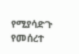የሚያሳድጉ የመሰረተ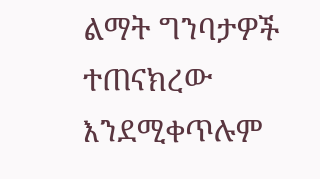ልማት ግንባታዎች ተጠናክረው እንደሚቀጥሉም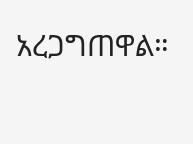አረጋግጠዋል።